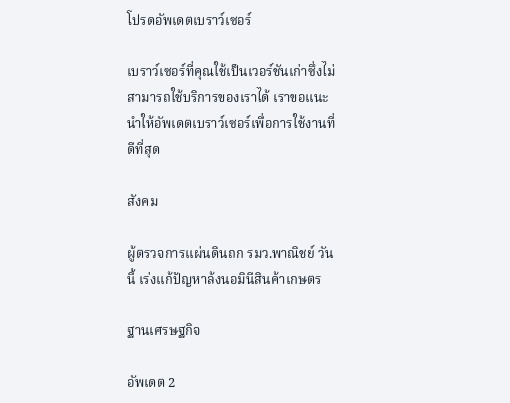โปรดอัพเดตเบราว์เซอร์

เบราว์เซอร์ที่คุณใช้เป็นเวอร์ชันเก่าซึ่งไม่สามารถใช้บริการของเราได้ เราขอแนะนำให้อัพเดตเบราว์เซอร์เพื่อการใช้งานที่ดีที่สุด

สังคม

ผู้ตรวจการแผ่นดินถก รมว.พาณิชย์ วันนี้ เร่งแก้ปัญหาล้งนอมินีสินค้าเกษตร

ฐานเศรษฐกิจ

อัพเดต 2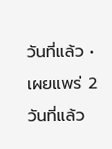วันที่แล้ว • เผยแพร่ 2 วันที่แล้ว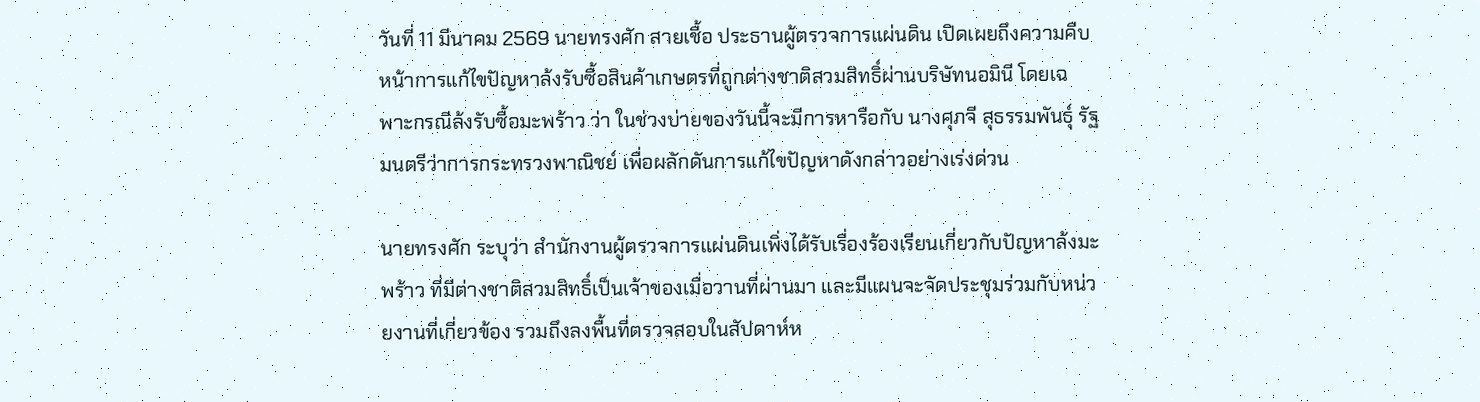วันที่ 11 มีนาคม 2569 นายทรงศัก สายเชื้อ ประธานผู้ตรวจการแผ่นดิน เปิดเผยถึงความคืบหน้าการแก้ไขปัญหาล้งรับซื้อสินค้าเกษตรที่ถูกต่างชาติสวมสิทธิ์ผ่านบริษัทนอมินี โดยเฉพาะกรณีล้งรับซื้อมะพร้าว ว่า ในช่วงบ่ายของวันนี้จะมีการหารือกับ นางศุภจี สุธรรมพันธุ์ รัฐมนตรีว่าการกระทรวงพาณิชย์ เพื่อผลักดันการแก้ไขปัญหาดังกล่าวอย่างเร่งด่วน

นายทรงศัก ระบุว่า สำนักงานผู้ตรวจการแผ่นดินเพิ่งได้รับเรื่องร้องเรียนเกี่ยวกับปัญหาล้งมะพร้าว ที่มีต่างชาติสวมสิทธิ์เป็นเจ้าของเมื่อวานที่ผ่านมา และมีแผนจะจัดประชุมร่วมกับหน่วยงานที่เกี่ยวข้อง รวมถึงลงพื้นที่ตรวจสอบในสัปดาห์ห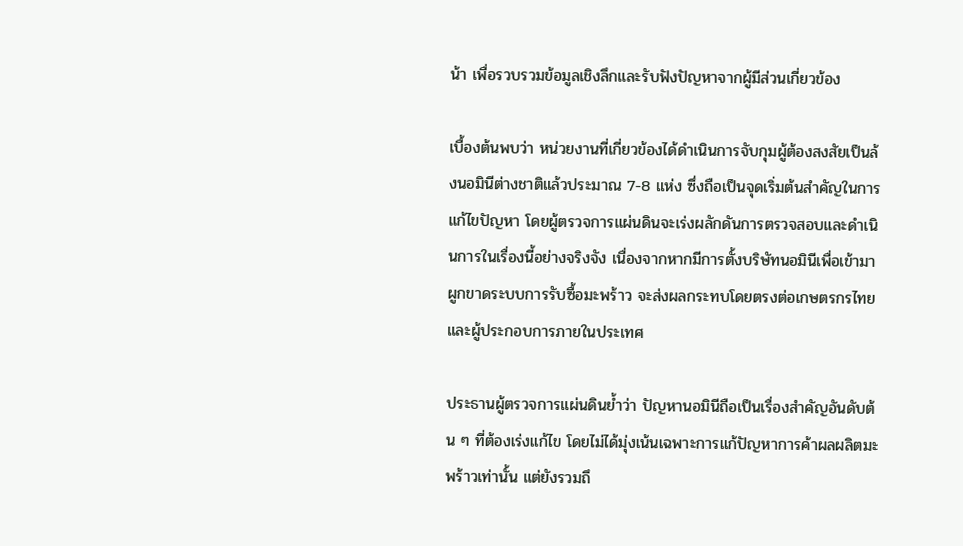น้า เพื่อรวบรวมข้อมูลเชิงลึกและรับฟังปัญหาจากผู้มีส่วนเกี่ยวข้อง

เบื้องต้นพบว่า หน่วยงานที่เกี่ยวข้องได้ดำเนินการจับกุมผู้ต้องสงสัยเป็นล้งนอมินีต่างชาติแล้วประมาณ 7-8 แห่ง ซึ่งถือเป็นจุดเริ่มต้นสำคัญในการแก้ไขปัญหา โดยผู้ตรวจการแผ่นดินจะเร่งผลักดันการตรวจสอบและดำเนินการในเรื่องนี้อย่างจริงจัง เนื่องจากหากมีการตั้งบริษัทนอมินีเพื่อเข้ามาผูกขาดระบบการรับซื้อมะพร้าว จะส่งผลกระทบโดยตรงต่อเกษตรกรไทย และผู้ประกอบการภายในประเทศ

ประธานผู้ตรวจการแผ่นดินย้ำว่า ปัญหานอมินีถือเป็นเรื่องสำคัญอันดับต้น ๆ ที่ต้องเร่งแก้ไข โดยไม่ได้มุ่งเน้นเฉพาะการแก้ปัญหาการค้าผลผลิตมะพร้าวเท่านั้น แต่ยังรวมถึ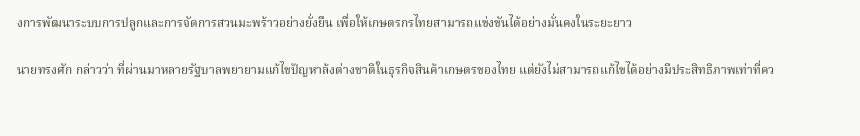งการพัฒนาระบบการปลูกและการจัดการสวนมะพร้าวอย่างยั่งยืน เพื่อให้เกษตรกรไทยสามารถแข่งขันได้อย่างมั่นคงในระยะยาว

นายทรงศัก กล่าวว่า ที่ผ่านมาหลายรัฐบาลพยายามแก้ไขปัญหาล้งต่างชาติในธุรกิจสินค้าเกษตรของไทย แต่ยังไม่สามารถแก้ไขได้อย่างมีประสิทธิภาพเท่าที่คว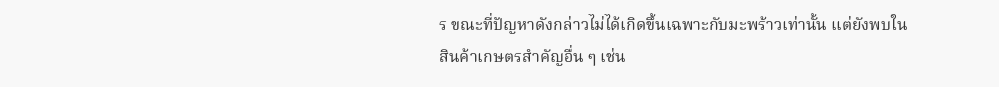ร ขณะที่ปัญหาดังกล่าวไม่ได้เกิดขึ้นเฉพาะกับมะพร้าวเท่านั้น แต่ยังพบในสินค้าเกษตรสำคัญอื่น ๆ เช่น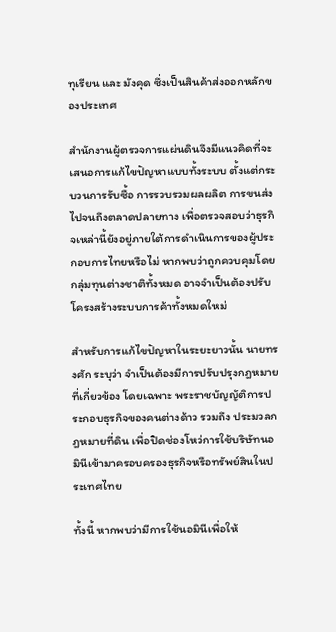ทุเรียน และ มังคุด ซึ่งเป็นสินค้าส่งออกหลักของประเทศ

สำนักงานผู้ตรวจการแผ่นดินจึงมีแนวคิดที่จะเสนอการแก้ไขปัญหาแบบทั้งระบบ ตั้งแต่กระบวนการรับซื้อ การรวบรวมผลผลิต การขนส่ง ไปจนถึงตลาดปลายทาง เพื่อตรวจสอบว่าธุรกิจเหล่านี้ยังอยู่ภายใต้การดำเนินการของผู้ประกอบการไทยหรือไม่ หากพบว่าถูกควบคุมโดยกลุ่มทุนต่างชาติทั้งหมด อาจจำเป็นต้องปรับโครงสร้างระบบการค้าทั้งหมดใหม่

สำหรับการแก้ไขปัญหาในระยะยาวนั้น นายทรงศัก ระบุว่า จำเป็นต้องมีการปรับปรุงกฎหมายที่เกี่ยวข้อง โดยเฉพาะ พระราชบัญญัติการประกอบธุรกิจของคนต่างด้าว รวมถึง ประมวลกฎหมายที่ดิน เพื่อปิดช่องโหว่การใช้บริษัทนอมินีเข้ามาครอบครองธุรกิจหรือทรัพย์สินในประเทศไทย

ทั้งนี้ หากพบว่ามีการใช้นอมินีเพื่อให้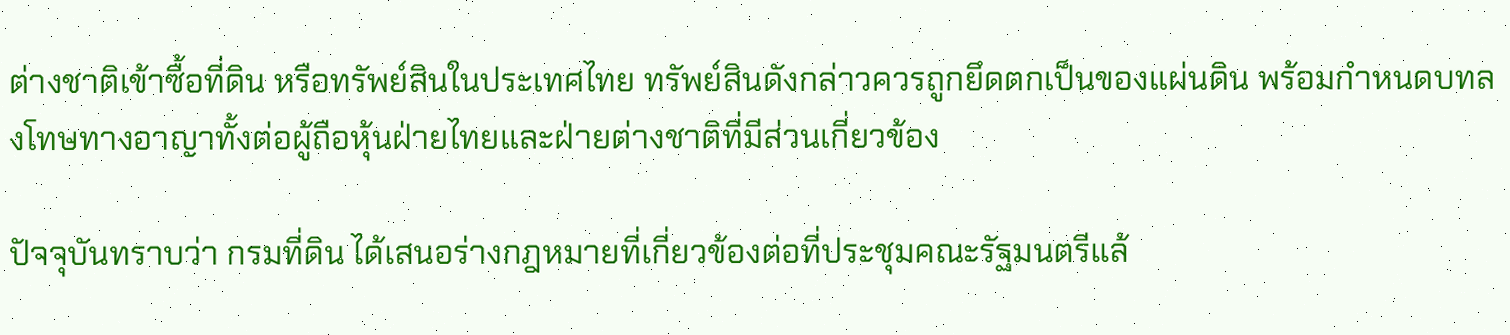ต่างชาติเข้าซื้อที่ดิน หรือทรัพย์สินในประเทศไทย ทรัพย์สินดังกล่าวควรถูกยึดตกเป็นของแผ่นดิน พร้อมกำหนดบทลงโทษทางอาญาทั้งต่อผู้ถือหุ้นฝ่ายไทยและฝ่ายต่างชาติที่มีส่วนเกี่ยวข้อง

ปัจจุบันทราบว่า กรมที่ดิน ได้เสนอร่างกฎหมายที่เกี่ยวข้องต่อที่ประชุมคณะรัฐมนตรีแล้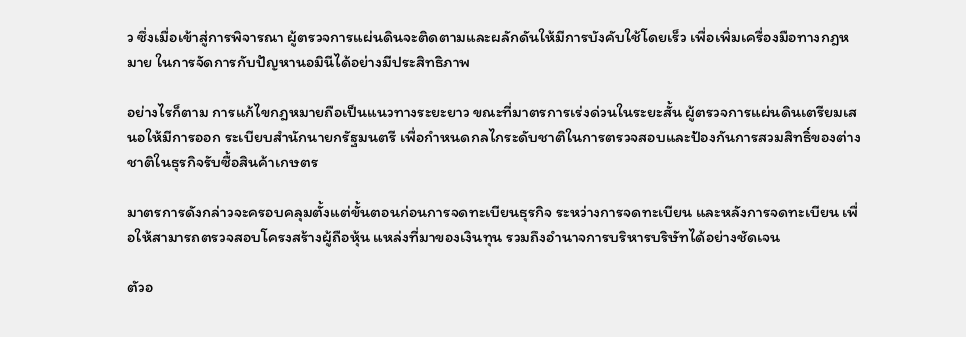ว ซึ่งเมื่อเข้าสู่การพิจารณา ผู้ตรวจการแผ่นดินจะติดตามและผลักดันให้มีการบังคับใช้โดยเร็ว เพื่อเพิ่มเครื่องมือทางกฎหมาย ในการจัดการกับปัญหานอมินีได้อย่างมีประสิทธิภาพ

อย่างไรก็ตาม การแก้ไขกฎหมายถือเป็นแนวทางระยะยาว ขณะที่มาตรการเร่งด่วนในระยะสั้น ผู้ตรวจการแผ่นดินเตรียมเสนอให้มีการออก ระเบียบสำนักนายกรัฐมนตรี เพื่อกำหนดกลไกระดับชาติในการตรวจสอบและป้องกันการสวมสิทธิ์ของต่างชาติในธุรกิจรับซื้อสินค้าเกษตร

มาตรการดังกล่าวจะครอบคลุมตั้งแต่ขั้นตอนก่อนการจดทะเบียนธุรกิจ ระหว่างการจดทะเบียน และหลังการจดทะเบียน เพื่อให้สามารถตรวจสอบโครงสร้างผู้ถือหุ้น แหล่งที่มาของเงินทุน รวมถึงอำนาจการบริหารบริษัทได้อย่างชัดเจน

ตัวอ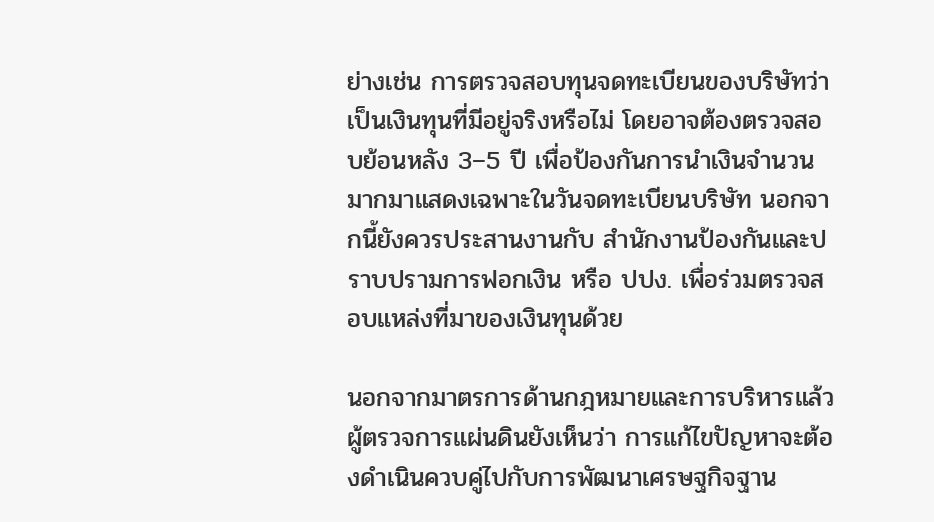ย่างเช่น การตรวจสอบทุนจดทะเบียนของบริษัทว่า เป็นเงินทุนที่มีอยู่จริงหรือไม่ โดยอาจต้องตรวจสอบย้อนหลัง 3–5 ปี เพื่อป้องกันการนำเงินจำนวนมากมาแสดงเฉพาะในวันจดทะเบียนบริษัท นอกจากนี้ยังควรประสานงานกับ สำนักงานป้องกันและปราบปรามการฟอกเงิน หรือ ปปง. เพื่อร่วมตรวจสอบแหล่งที่มาของเงินทุนด้วย

นอกจากมาตรการด้านกฎหมายและการบริหารแล้ว ผู้ตรวจการแผ่นดินยังเห็นว่า การแก้ไขปัญหาจะต้องดำเนินควบคู่ไปกับการพัฒนาเศรษฐกิจฐาน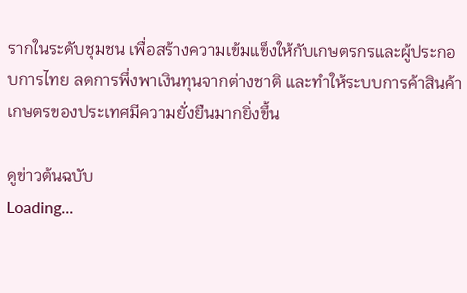รากในระดับชุมชน เพื่อสร้างความเข้มแข็งให้กับเกษตรกรและผู้ประกอบการไทย ลดการพึ่งพาเงินทุนจากต่างชาติ และทำให้ระบบการค้าสินค้าเกษตรของประเทศมีความยั่งยืนมากยิ่งขึ้น

ดูข่าวต้นฉบับ
Loading...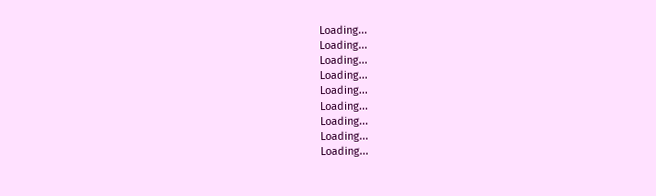Loading...
Loading...
Loading...
Loading...
Loading...
Loading...
Loading...
Loading...
Loading...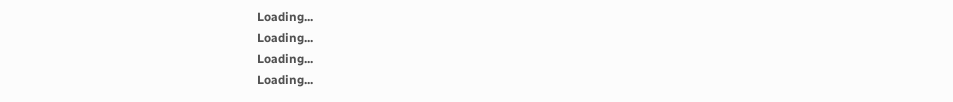Loading...
Loading...
Loading...
Loading...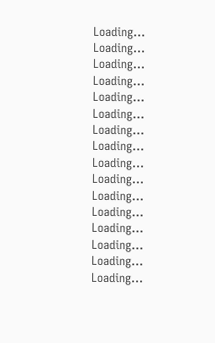Loading...
Loading...
Loading...
Loading...
Loading...
Loading...
Loading...
Loading...
Loading...
Loading...
Loading...
Loading...
Loading...
Loading...
Loading...
Loading...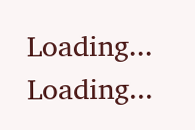Loading...
Loading...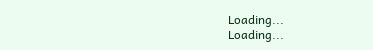Loading...
Loading...